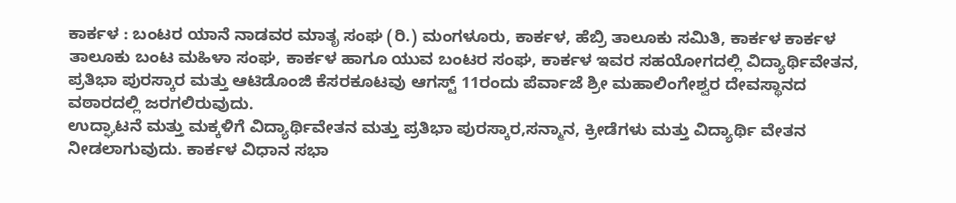ಕಾರ್ಕಳ : ಬಂಟರ ಯಾನೆ ನಾಡವರ ಮಾತೃ ಸಂಘ (ರಿ.) ಮಂಗಳೂರು, ಕಾರ್ಕಳ, ಹೆಬ್ರಿ ತಾಲೂಕು ಸಮಿತಿ, ಕಾರ್ಕಳ ಕಾರ್ಕಳ ತಾಲೂಕು ಬಂಟ ಮಹಿಳಾ ಸಂಘ, ಕಾರ್ಕಳ ಹಾಗೂ ಯುವ ಬಂಟರ ಸಂಘ, ಕಾರ್ಕಳ ಇವರ ಸಹಯೋಗದಲ್ಲಿ ವಿದ್ಯಾರ್ಥಿವೇತನ, ಪ್ರತಿಭಾ ಪುರಸ್ಕಾರ ಮತ್ತು ಆಟಿಡೊಂಜಿ ಕೆಸರಕೂಟವು ಆಗಸ್ಟ್ 11ರಂದು ಪೆರ್ವಾಜೆ ಶ್ರೀ ಮಹಾಲಿಂಗೇಶ್ವರ ದೇವಸ್ಥಾನದ ವಠಾರದಲ್ಲಿ ಜರಗಲಿರುವುದು.
ಉದ್ಘಾಟನೆ ಮತ್ತು ಮಕ್ಕಳಿಗೆ ವಿದ್ಯಾರ್ಥಿವೇತನ ಮತ್ತು ಪ್ರತಿಭಾ ಪುರಸ್ಕಾರ,ಸನ್ಮಾನ, ಕ್ರೀಡೆಗಳು ಮತ್ತು ವಿದ್ಯಾರ್ಥಿ ವೇತನ ನೀಡಲಾಗುವುದು. ಕಾರ್ಕಳ ವಿಧಾನ ಸಭಾ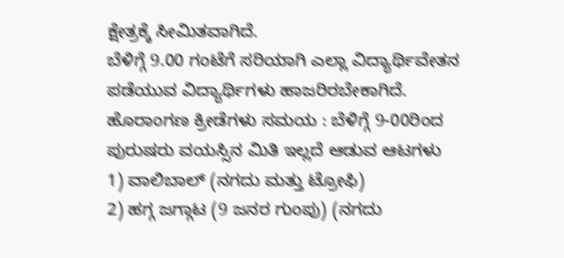ಕ್ಷೇತ್ರಕ್ಕೆ ಸೀಮಿತವಾಗಿದೆ.
ಬೆಳಿಗ್ಗೆ 9.00 ಗಂಟೆಗೆ ಸರಿಯಾಗಿ ಎಲ್ಲಾ ವಿದ್ಯಾರ್ಥಿವೇತನ ಪಡೆಯುವ ವಿದ್ಯಾರ್ಥಿಗಳು ಹಾಜರಿರಬೇಕಾಗಿದೆ.
ಹೊರಾಂಗಣ ಕ್ರೀಡೆಗಳು ಸಮಯ : ಬೆಳಿಗ್ಗೆ 9-00ರಿಂದ
ಪುರುಷರು ವಯಸ್ಸಿನ ಮಿತಿ ಇಲ್ಲದೆ ಆಡುವ ಆಟಗಳು
1) ವಾಲಿಬಾಲ್ (ನಗದು ಮತ್ತು ಟ್ರೋಫಿ)
2) ಹಗ್ಗ ಜಗ್ಗಾಟ (9 ಜನರ ಗುಂಪು) (ನಗದು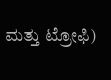ಮತ್ತು ಟ್ರೋಫಿ)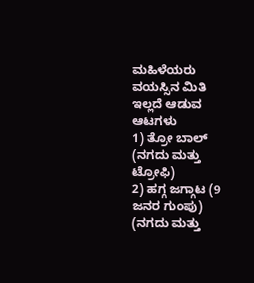ಮಹಿಳೆಯರು ವಯಸ್ಸಿನ ಮಿತಿ ಇಲ್ಲದೆ ಆಡುವ ಆಟಗಳು
1) ತ್ರೋ ಬಾಲ್ (ನಗದು ಮತ್ತು ಟ್ರೋಫಿ)
2) ಹಗ್ಗ ಜಗ್ಗಾಟ (9 ಜನರ ಗುಂಪು) (ನಗದು ಮತ್ತು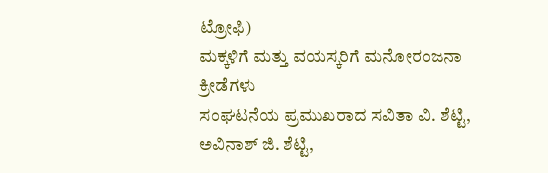ಟ್ರೋಫಿ)
ಮಕ್ಕಳಿಗೆ ಮತ್ತು ವಯಸ್ಕರಿಗೆ ಮನೋರಂಜನಾ ಕ್ರೀಡೆಗಳು
ಸಂಘಟನೆಯ ಪ್ರಮುಖರಾದ ಸವಿತಾ ವಿ. ಶೆಟ್ಟಿ, ಅವಿನಾಶ್ ಜಿ. ಶೆಟ್ಟಿ,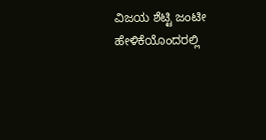ವಿಜಯ ಶೆಟ್ಟಿ ಜಂಟೀ ಹೇಳಿಕೆಯೊಂದರಲ್ಲಿ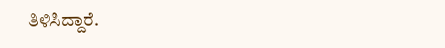ತಿಳಿಸಿದ್ದಾರೆ.